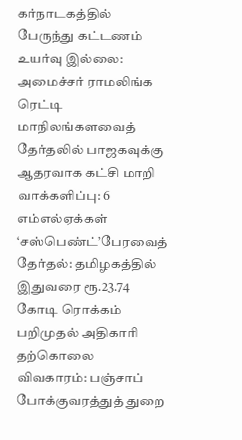கர்நாடகத்தில் பேருந்து கட்டணம் உயர்வு இல்லை: அமைச்சர் ராமலிங்க ரெட்டி மாநிலங்களவைத் தேர்தலில் பாஜகவுக்கு ஆதரவாக கட்சி மாறி வாக்களிப்பு: 6 எம்எல்ஏக்கள் ‘சஸ்பெண்ட்’பேரவைத் தேர்தல்: தமிழகத்தில் இதுவரை ரூ.23.74 கோடி ரொக்கம் பறிமுதல் அதிகாரி தற்கொலை விவகாரம்: பஞ்சாப் போக்குவரத்துத் துறை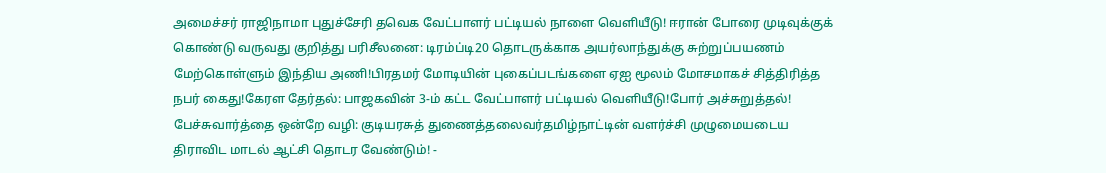அமைச்சர் ராஜிநாமா புதுச்சேரி தவெக வேட்பாளர் பட்டியல் நாளை வெளியீடு! ஈரான் போரை முடிவுக்குக் கொண்டு வருவது குறித்து பரிசீலனை: டிரம்ப்டி20 தொடருக்காக அயர்லாந்துக்கு சுற்றுப்பயணம் மேற்கொள்ளும் இந்திய அணி!பிரதமர் மோடியின் புகைப்படங்களை ஏஐ மூலம் மோசமாகச் சித்திரித்த நபர் கைது!கேரள தேர்தல்: பாஜகவின் 3-ம் கட்ட வேட்பாளர் பட்டியல் வெளியீடு!போர் அச்சுறுத்தல்! பேச்சுவார்த்தை ஒன்றே வழி: குடியரசுத் துணைத்தலைவர்தமிழ்நாட்டின் வளர்ச்சி முழுமையடைய திராவிட மாடல் ஆட்சி தொடர வேண்டும்! -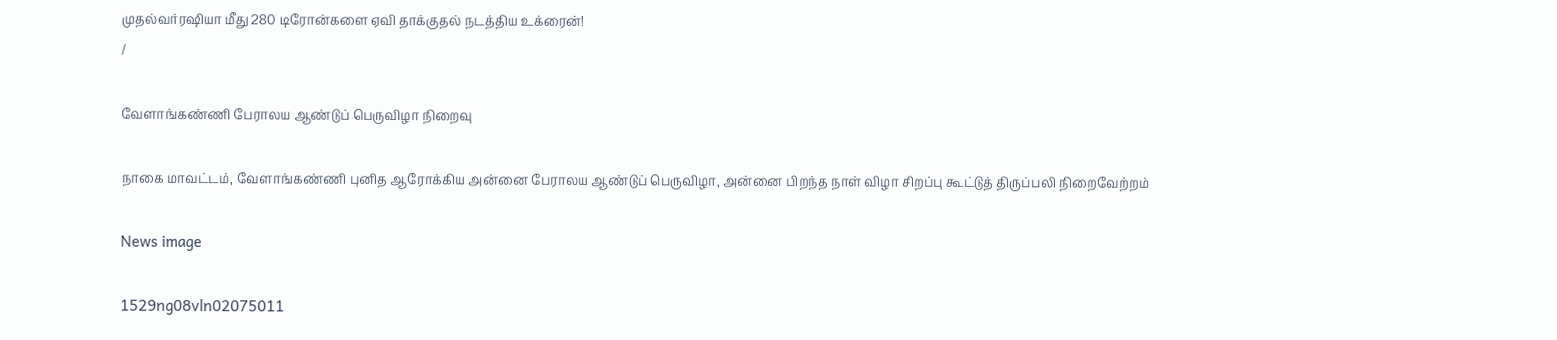முதல்வர்ரஷியா மீது 280 டிரோன்களை ஏவி தாக்குதல் நடத்திய உக்ரைன்!
/

வேளாங்கண்ணி பேராலய ஆண்டுப் பெருவிழா நிறைவு

நாகை மாவட்டம், வேளாங்கண்ணி புனித ஆரோக்கிய அன்னை பேராலய ஆண்டுப் பெருவிழா, அன்னை பிறந்த நாள் விழா சிறப்பு கூட்டுத் திருப்பலி நிறைவேற்றம்

News image

1529ng08vln02075011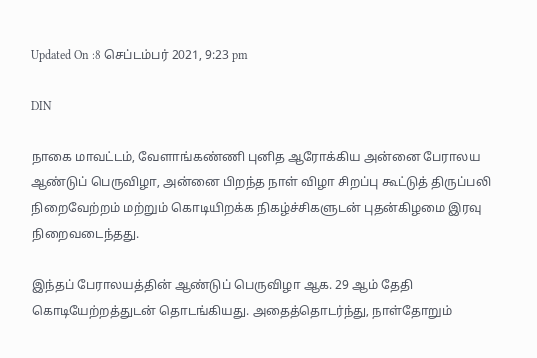Updated On :8 செப்டம்பர் 2021, 9:23 pm

DIN

நாகை மாவட்டம், வேளாங்கண்ணி புனித ஆரோக்கிய அன்னை பேராலய ஆண்டுப் பெருவிழா, அன்னை பிறந்த நாள் விழா சிறப்பு கூட்டுத் திருப்பலி நிறைவேற்றம் மற்றும் கொடியிறக்க நிகழ்ச்சிகளுடன் புதன்கிழமை இரவு நிறைவடைந்தது.

இந்தப் பேராலயத்தின் ஆண்டுப் பெருவிழா ஆக. 29 ஆம் தேதி கொடியேற்றத்துடன் தொடங்கியது. அதைத்தொடர்ந்து, நாள்தோறும்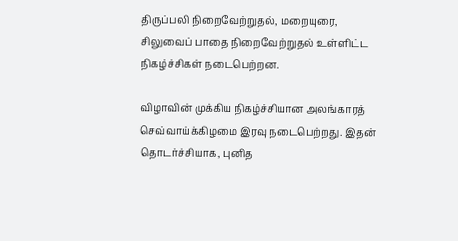திருப்பலி நிறைவேற்றுதல், மறையுரை, சிலுவைப் பாதை நிறைவேற்றுதல் உள்ளிட்ட நிகழ்ச்சிகள் நடைபெற்றன.

விழாவின் முக்கிய நிகழ்ச்சியான அலங்காரத் செவ்வாய்க்கிழமை இரவு நடைபெற்றது. இதன் தொடர்ச்சியாக, புனித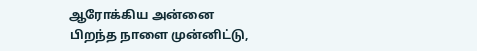ஆரோக்கிய அன்னை பிறந்த நாளை முன்னிட்டு,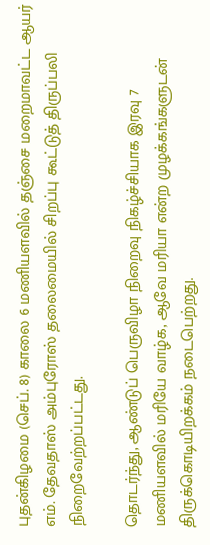புதன்கிழமை (செப். 8) காலை 6 மணியளவில் தஞ்சை மறைமாவட்ட ஆயர் எம். தேவதாஸ் அம்புரோஸ் தலைமையில் சிறப்பு கூட்டுத் திருப்பலி நிறைவேற்றப்பட்டது.

தொடர்ந்து, ஆண்டுப் பெருவிழா நிறைவு நிகழ்ச்சியாக இரவு 7 மணியளவில் மரியே வாழ்க, ஆவே மரியா என்ற முழக்கங்களுடன் திருக்கொடியிறக்கம் நடைபெற்றது.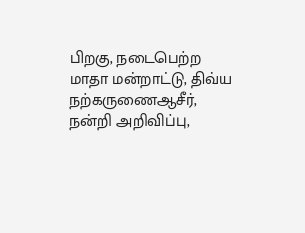பிறகு, நடைபெற்ற மாதா மன்றாட்டு, திவ்ய நற்கருணைஆசீர், நன்றி அறிவிப்பு,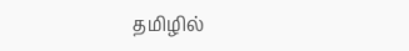தமிழில்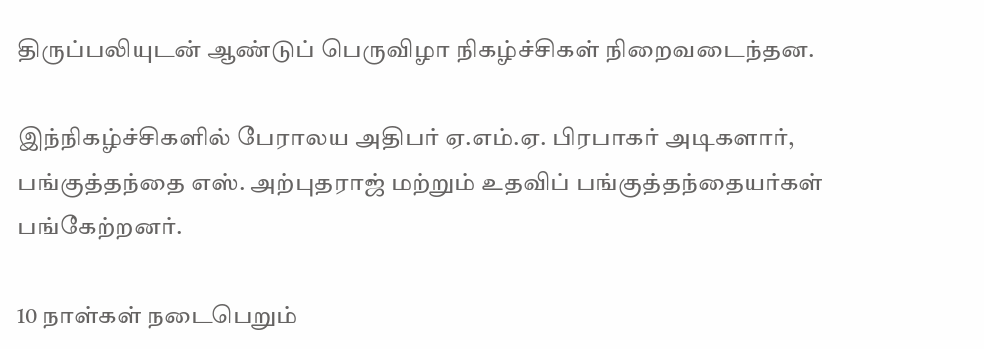திருப்பலியுடன் ஆண்டுப் பெருவிழா நிகழ்ச்சிகள் நிறைவடைந்தன.

இந்நிகழ்ச்சிகளில் பேராலய அதிபர் ஏ.எம்.ஏ. பிரபாகர் அடிகளார், பங்குத்தந்தை எஸ். அற்புதராஜ் மற்றும் உதவிப் பங்குத்தந்தையர்கள் பங்கேற்றனர்.

10 நாள்கள் நடைபெறும்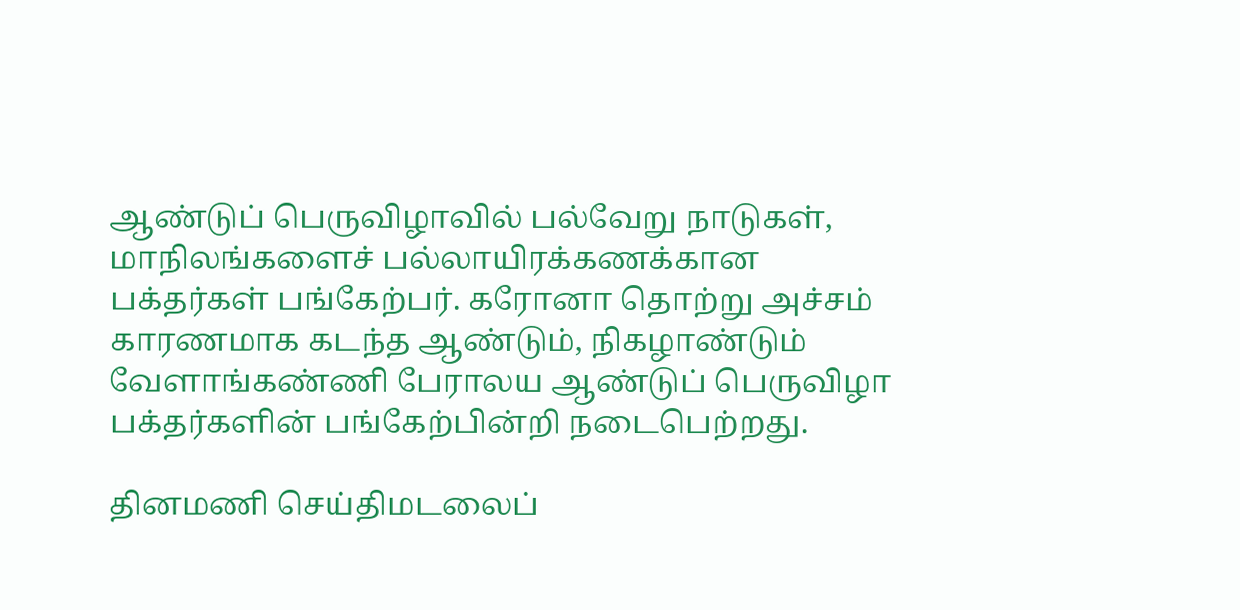ஆண்டுப் பெருவிழாவில் பல்வேறு நாடுகள், மாநிலங்களைச் பல்லாயிரக்கணக்கான பக்தர்கள் பங்கேற்பர். கரோனா தொற்று அச்சம் காரணமாக கடந்த ஆண்டும், நிகழாண்டும் வேளாங்கண்ணி பேராலய ஆண்டுப் பெருவிழா பக்தர்களின் பங்கேற்பின்றி நடைபெற்றது.

தினமணி செய்திமடலைப்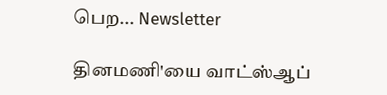பெற... Newsletter

தினமணி'யை வாட்ஸ்ஆப்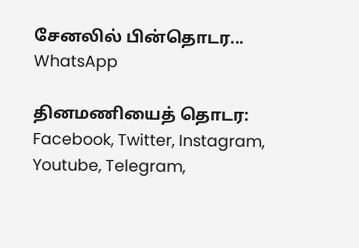சேனலில் பின்தொடர... WhatsApp

தினமணியைத் தொடர: Facebook, Twitter, Instagram, Youtube, Telegram,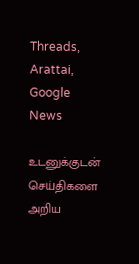Threads, Arattai, Google News

உடனுக்குடன் செய்திகளை அறிய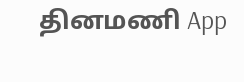தினமணி App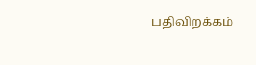பதிவிறக்கம்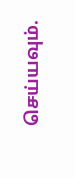செய்யவும்.